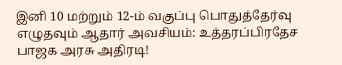இனி 10 மற்றும் 12-ம் வகுப்பு பொதுத்தேர்வு எழுதவும் ஆதார் அவசியம்: உத்தரப்பிரதேச பாஜக அரசு அதிரடி!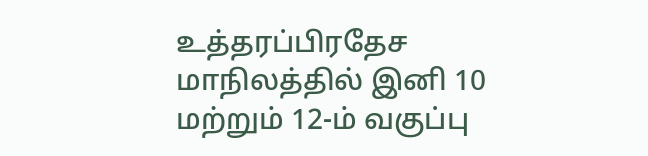உத்தரப்பிரதேச மாநிலத்தில் இனி 10 மற்றும் 12-ம் வகுப்பு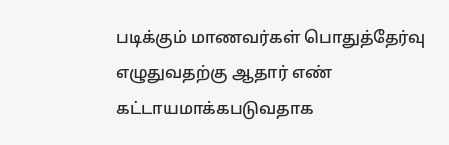படிக்கும் மாணவர்கள் பொதுத்தேர்வு எழுதுவதற்கு ஆதார் எண் கட்டாயமாக்கபடுவதாக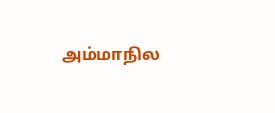அம்மாநில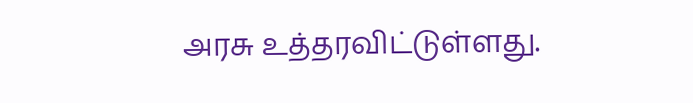அரசு உத்தரவிட்டுள்ளது.